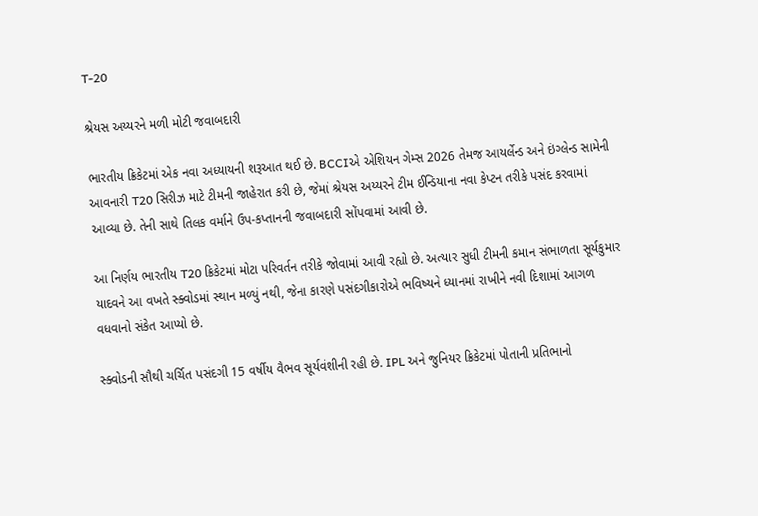T-20

શ્રેયસ અય્યરને મળી મોટી જવાબદારી

ભારતીય ક્રિકેટમાં એક નવા અધ્યાયની શરૂઆત થઈ છે. BCCIએ એશિયન ગેમ્સ 2026 તેમજ આયર્લેન્ડ અને ઇંગ્લેન્ડ સામેની આવનારી T20 સિરીઝ માટે ટીમની જાહેરાત કરી છે, જેમાં શ્રેયસ અય્યરને ટીમ ઈન્ડિયાના નવા કેપ્ટન તરીકે પસંદ કરવામાં આવ્યા છે. તેની સાથે તિલક વર્માને ઉપ-કપ્તાનની જવાબદારી સોંપવામાં આવી છે.

આ નિર્ણય ભારતીય T20 ક્રિકેટમાં મોટા પરિવર્તન તરીકે જોવામાં આવી રહ્યો છે. અત્યાર સુધી ટીમની કમાન સંભાળતા સૂર્યકુમાર યાદવને આ વખતે સ્ક્વોડમાં સ્થાન મળ્યું નથી, જેના કારણે પસંદગીકારોએ ભવિષ્યને ધ્યાનમાં રાખીને નવી દિશામાં આગળ વધવાનો સંકેત આપ્યો છે.

સ્ક્વોડની સૌથી ચર્ચિત પસંદગી 15 વર્ષીય વૈભવ સૂર્યવંશીની રહી છે. IPL અને જુનિયર ક્રિકેટમાં પોતાની પ્રતિભાનો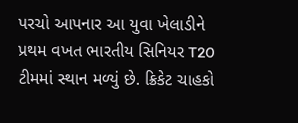પરચો આપનાર આ યુવા ખેલાડીને પ્રથમ વખત ભારતીય સિનિયર T20 ટીમમાં સ્થાન મળ્યું છે. ક્રિકેટ ચાહકો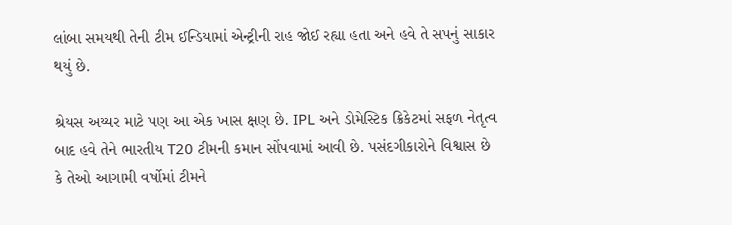લાંબા સમયથી તેની ટીમ ઈન્ડિયામાં એન્ટ્રીની રાહ જોઈ રહ્યા હતા અને હવે તે સપનું સાકાર થયું છે.

શ્રેયસ અય્યર માટે પણ આ એક ખાસ ક્ષણ છે. IPL અને ડોમેસ્ટિક ક્રિકેટમાં સફળ નેતૃત્વ બાદ હવે તેને ભારતીય T20 ટીમની કમાન સોંપવામાં આવી છે. પસંદગીકારોને વિશ્વાસ છે કે તેઓ આગામી વર્ષોમાં ટીમને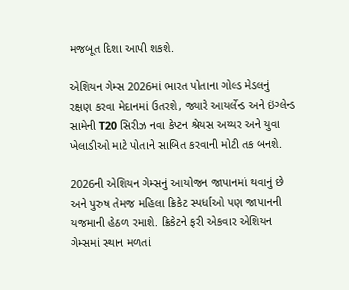મજબૂત દિશા આપી શકશે.

એશિયન ગેમ્સ 2026માં ભારત પોતાના ગોલ્ડ મેડલનું રક્ષણ કરવા મેદાનમાં ઉતરશે, જ્યારે આયર્લેન્ડ અને ઇંગ્લેન્ડ સામેની T20 સિરીઝ નવા કેપ્ટન શ્રેયસ અય્યર અને યુવા ખેલાડીઓ માટે પોતાને સાબિત કરવાની મોટી તક બનશે.

2026ની એશિયન ગેમ્સનું આયોજન જાપાનમાં થવાનું છે અને પુરુષ તેમજ મહિલા ક્રિકેટ સ્પર્ધાઓ પણ જાપાનની યજમાની હેઠળ રમાશે. ક્રિકેટને ફરી એકવાર એશિયન ગેમ્સમાં સ્થાન મળતાં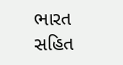ભારત સહિત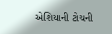એશિયાની ટોચની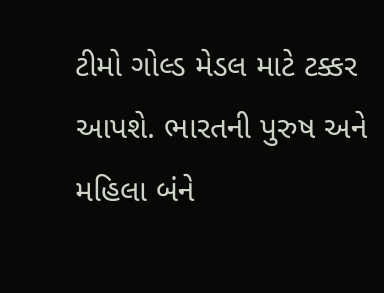ટીમો ગોલ્ડ મેડલ માટે ટક્કર આપશે. ભારતની પુરુષ અને મહિલા બંને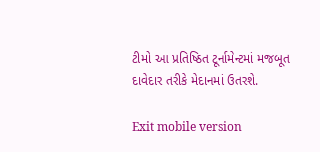ટીમો આ પ્રતિષ્ઠિત ટૂર્નામેન્ટમાં મજબૂત દાવેદાર તરીકે મેદાનમાં ઉતરશે.

Exit mobile version